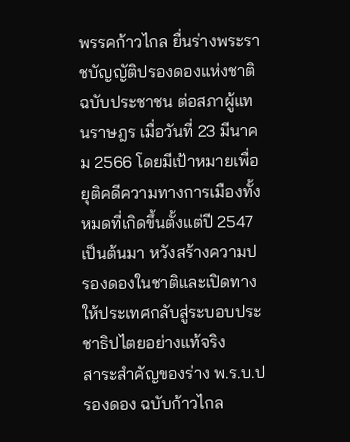พรรคก้าวไกล ยื่นร่างพระราชบัญญัติปรองดองแห่งชาติ ฉบับประชาชน ต่อสภาผู้แทนราษฎร เมื่อวันที่ 23 มีนาคม 2566 โดยมีเป้าหมายเพื่อยุติคดีความทางการเมืองทั้งหมดที่เกิดขึ้นตั้งแต่ปี 2547 เป็นต้นมา หวังสร้างความปรองดองในชาติและเปิดทางให้ประเทศกลับสู่ระบอบประชาธิปไตยอย่างแท้จริง
สาระสำคัญของร่าง พ.ร.บ.ปรองดอง ฉบับก้าวไกล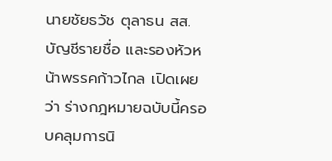นายชัยธวัช ตุลาธน สส.บัญชีรายชื่อ และรองหัวหน้าพรรคก้าวไกล เปิดเผยว่า ร่างกฎหมายฉบับนี้ครอบคลุมการนิ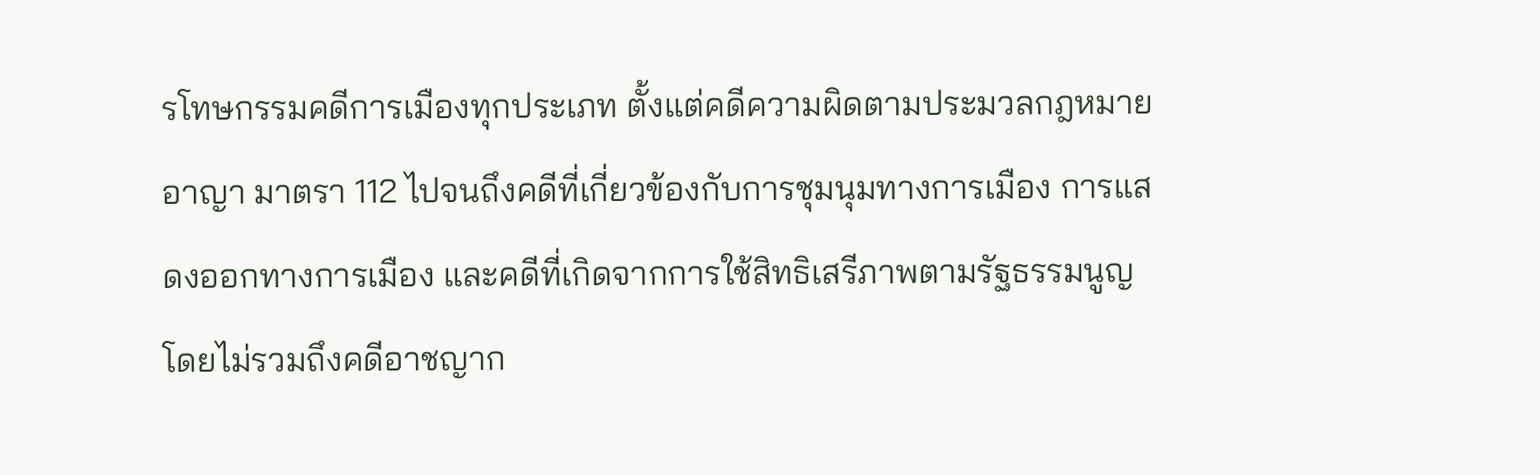รโทษกรรมคดีการเมืองทุกประเภท ตั้งแต่คดีความผิดตามประมวลกฎหมายอาญา มาตรา 112 ไปจนถึงคดีที่เกี่ยวข้องกับการชุมนุมทางการเมือง การแสดงออกทางการเมือง และคดีที่เกิดจากการใช้สิทธิเสรีภาพตามรัฐธรรมนูญ โดยไม่รวมถึงคดีอาชญาก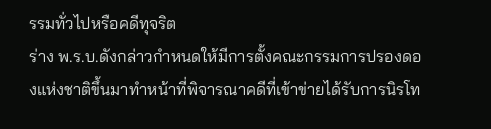รรมทั่วไปหรือคดีทุจริต
ร่าง พ.ร.บ.ดังกล่าวกำหนดให้มีการตั้งคณะกรรมการปรองดองแห่งชาติขึ้นมาทำหน้าที่พิจารณาคดีที่เข้าข่ายได้รับการนิรโท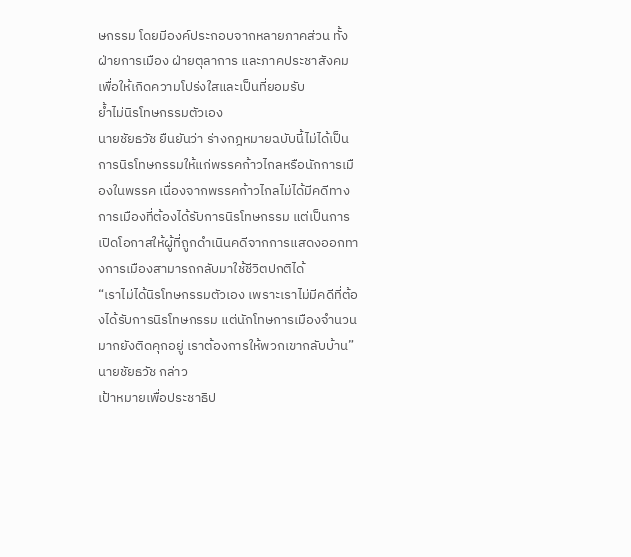ษกรรม โดยมีองค์ประกอบจากหลายภาคส่วน ทั้งฝ่ายการเมือง ฝ่ายตุลาการ และภาคประชาสังคม เพื่อให้เกิดความโปร่งใสและเป็นที่ยอมรับ
ย้ำไม่นิรโทษกรรมตัวเอง
นายชัยธวัช ยืนยันว่า ร่างกฎหมายฉบับนี้ไม่ได้เป็นการนิรโทษกรรมให้แก่พรรคก้าวไกลหรือนักการเมืองในพรรค เนื่องจากพรรคก้าวไกลไม่ได้มีคดีทางการเมืองที่ต้องได้รับการนิรโทษกรรม แต่เป็นการเปิดโอกาสให้ผู้ที่ถูกดำเนินคดีจากการแสดงออกทางการเมืองสามารถกลับมาใช้ชีวิตปกติได้
“เราไม่ได้นิรโทษกรรมตัวเอง เพราะเราไม่มีคดีที่ต้องได้รับการนิรโทษกรรม แต่นักโทษการเมืองจำนวนมากยังติดคุกอยู่ เราต้องการให้พวกเขากลับบ้าน” นายชัยธวัช กล่าว
เป้าหมายเพื่อประชาธิป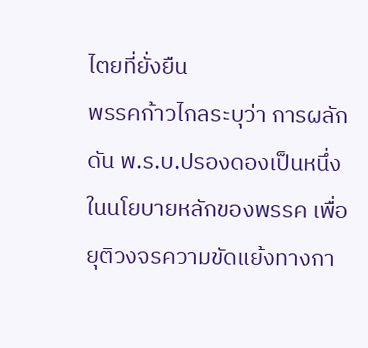ไตยที่ยั่งยืน
พรรคก้าวไกลระบุว่า การผลักดัน พ.ร.บ.ปรองดองเป็นหนึ่งในนโยบายหลักของพรรค เพื่อยุติวงจรความขัดแย้งทางกา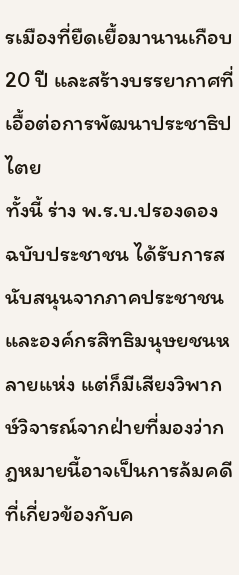รเมืองที่ยืดเยื้อมานานเกือบ 20 ปี และสร้างบรรยากาศที่เอื้อต่อการพัฒนาประชาธิปไตย
ทั้งนี้ ร่าง พ.ร.บ.ปรองดอง ฉบับประชาชน ได้รับการสนับสนุนจากภาคประชาชนและองค์กรสิทธิมนุษยชนหลายแห่ง แต่ก็มีเสียงวิพากษ์วิจารณ์จากฝ่ายที่มองว่ากฎหมายนี้อาจเป็นการล้มคดีที่เกี่ยวข้องกับค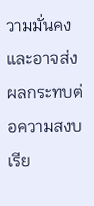วามมั่นคงและอาจส่งผลกระทบต่อความสงบเรีย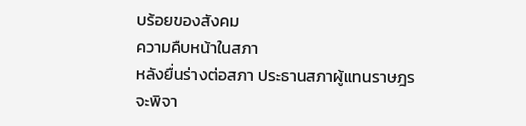บร้อยของสังคม
ความคืบหน้าในสภา
หลังยื่นร่างต่อสภา ประธานสภาผู้แทนราษฎรจะพิจา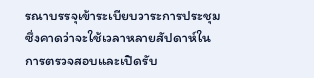รณาบรรจุเข้าระเบียบวาระการประชุม ซึ่งคาดว่าจะใช้เวลาหลายสัปดาห์ในการตรวจสอบและเปิดรับ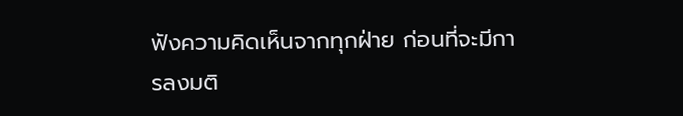ฟังความคิดเห็นจากทุกฝ่าย ก่อนที่จะมีการลงมติ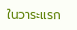ในวาระแรก